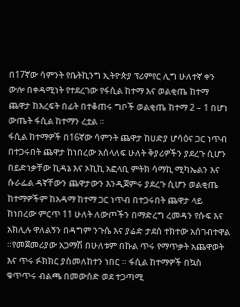በ17ኛው ሳምንት የቤትኪንግ ኢትዮጵያ ፕሪምየር ሊግ ሁለተኛ ቀን ውሎ በቀዳሚነት የተደረገው የፋሲል ከተማ እና ወልቂጤ ከተማ ጨዋታ ከእረፍት በፊት በተቆጠሩ ግቦች ወልቂጤ ከተማ 2 – 1 በሆነ ውጤት ፋሲል ከተማን ረቷል ።
ፋሲል ከተማዎች በ16ኛው ሳምንት ጨዋታ ከሀድያ ሆሳዕና ጋር ነጥብ በተጋሩበት ጨዋታ ከነበረው አሰላለፍ ሁለት ቅያሪዎችን ያደረጉ ሲሆን በይድነቃቸው ኪዳኔ እና ኦኪኪ አፎላቢ ምትክ ሳማኪ ሚካኤልን እና ሱራፌል ዳኛቸውን ጨዋታውን እንዲጀምሩ ያደረጉ ሲሆን ወልቂጤ ከተማዎችም ከአዳማ ከተማ ጋር ነጥብ በተጋሩበት ጨዋታ ላይ ከነበረው ምርጥ 11 ሁለት ለውጦችን በማድረግ ረመዳን የሱፍ እና አክሊሉ ዋለልኝን በዳግም ንጉሴ እና ያሬድ ታደሰ ተክተው አሰገብተዋል ።የመጀመሪያው አጋማሽ በሁለቱም በኩል ጥሩ የማጥቃት አጨዋወት እና ጥሩ ፉክክር ያስመለከተን ነበር ። ፋሲል ከተማዎች በኳስ ቁጥጥሩ ብልጫ በመውሰድ ወደ ተጋጣሚ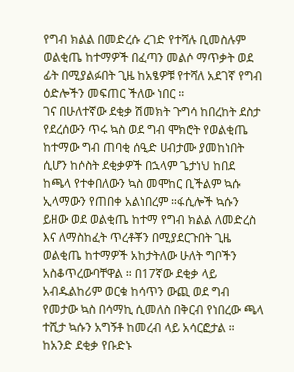የግብ ክልል በመድረሱ ረገድ የተሻሉ ቢመስሉም ወልቂጤ ከተማዎች በፈጣን መልሶ ማጥቃት ወደ ፊት በሚያልፉበት ጊዜ ከአፄዎቹ የተሻለ አደገኛ የግብ ዕድሎችን መፍጠር ችለው ነበር ።
ገና በሁለተኛው ደቂቃ ሽመክት ጉግሳ ከበረከት ደስታ የደረሰውን ጥሩ ኳስ ወደ ግብ ሞክሮት የወልቂጤ ከተማው ግብ ጠባቂ ሰዒድ ሀብታሙ ያመከነበት ሲሆን ከሶስት ደቂቃዎች በኋላም ጌታነህ ከበደ ከጫላ የተቀበለውን ኳስ መሞከር ቢችልም ኳሱ ኢላማውን የጠበቀ አልነበረም ።ፋሲሎች ኳሱን ይዘው ወደ ወልቂጤ ከተማ የግብ ክልል ለመድረስ እና ለማስከፈት ጥረቶቾን በሚያደርጉበት ጊዜ ወልቂጤ ከተማዎች አከታትለው ሁለት ግቦችን አስቆጥረውባቸዋል ። በ17ኛው ደቂቃ ላይ አብዱልከሪም ወርቁ ከሳጥን ውጪ ወደ ግብ የመታው ኳስ በሳማኪ ሲመለስ በቅርብ የነበረው ጫላ ተሺታ ኳሱን አግኝቶ ከመረብ ላይ አሳርፎታል ። ከአንድ ደቂቃ የቡድኑ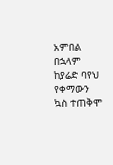አምበል በኋላም ከያሬድ ባየህ የቀማውን ኳስ ተጠቅሞ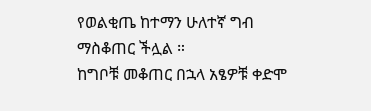የወልቂጤ ከተማን ሁለተኛ ግብ ማስቆጠር ችሏል ።
ከግቦቹ መቆጠር በኋላ አፄዎቹ ቀድሞ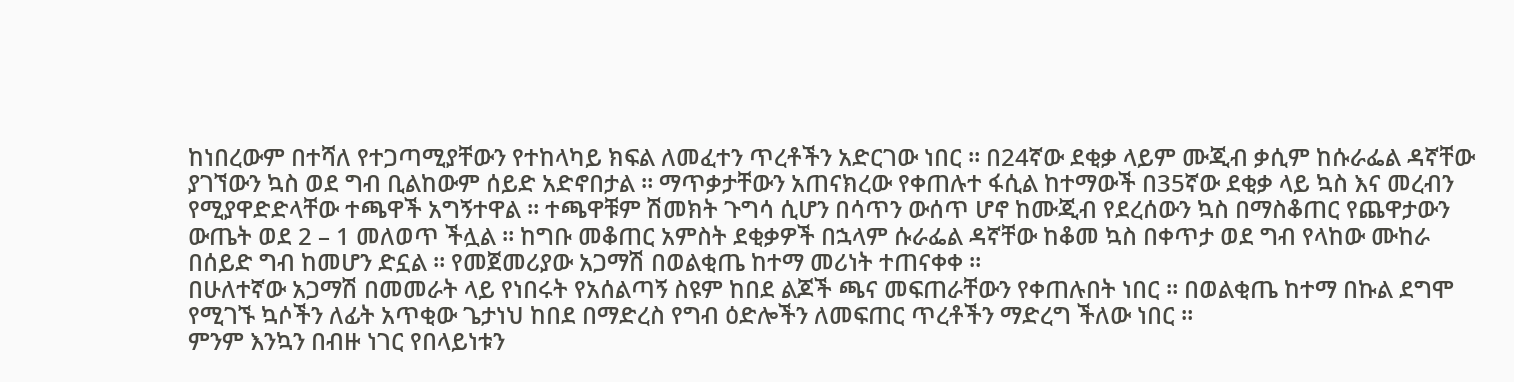ከነበረውም በተሻለ የተጋጣሚያቸውን የተከላካይ ክፍል ለመፈተን ጥረቶችን አድርገው ነበር ። በ24ኛው ደቂቃ ላይም ሙጂብ ቃሲም ከሱራፌል ዳኛቸው ያገኘውን ኳስ ወደ ግብ ቢልከውም ሰይድ አድኖበታል ። ማጥቃታቸውን አጠናክረው የቀጠሉተ ፋሲል ከተማውች በ35ኛው ደቂቃ ላይ ኳስ እና መረብን የሚያዋድድላቸው ተጫዋች አግኝተዋል ። ተጫዋቹም ሽመክት ጉግሳ ሲሆን በሳጥን ውሰጥ ሆኖ ከሙጂብ የደረሰውን ኳስ በማስቆጠር የጨዋታውን ውጤት ወደ 2 – 1 መለወጥ ችሏል ። ከግቡ መቆጠር አምስት ደቂቃዎች በኋላም ሱራፌል ዳኛቸው ከቆመ ኳስ በቀጥታ ወደ ግብ የላከው ሙከራ በሰይድ ግብ ከመሆን ድኗል ። የመጀመሪያው አጋማሽ በወልቂጤ ከተማ መሪነት ተጠናቀቀ ።
በሁለተኛው አጋማሽ በመመራት ላይ የነበሩት የአሰልጣኝ ስዩም ከበደ ልጆች ጫና መፍጠራቸውን የቀጠሉበት ነበር ። በወልቂጤ ከተማ በኩል ደግሞ የሚገኙ ኳሶችን ለፊት አጥቂው ጌታነህ ከበደ በማድረስ የግብ ዕድሎችን ለመፍጠር ጥረቶችን ማድረግ ችለው ነበር ።
ምንም እንኳን በብዙ ነገር የበላይነቱን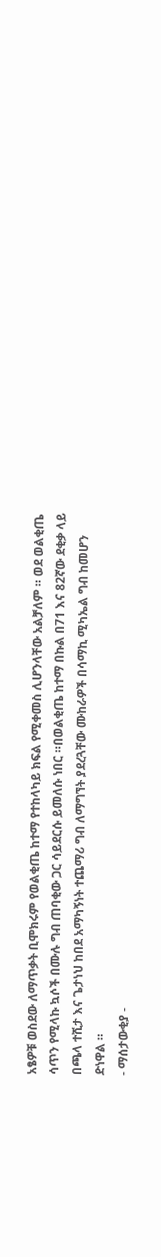አፄዎቹ ወስደው ለማጥቃት ቢሞክሩም የወልቂጤ ከተማ የተከላካይ ክፍል የሚቀመስ ሊሆንላቸው አልቻለም ። ወደ ወልቂጤ ሳጥን የሚላኩ ኳሶች በሙሉ ግብ ጠባቂው ጋር ሳይደርሱ ይመለሱ ነበር ።በወልቂጤ ከተማ በኩል በ71 እና 82ኛው ደቂቃ ላይ በጫላ ተሺታ እና ጌታነህ ከበደ አማካኝነት ተጨማሪ ግብ ለማግኘት ያደረጓቸው ሙከራዎች በሳማኪ ሚካኤል ግብ ከመሆን ድነዋል ።
- ማሰታውቂያ -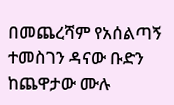በመጨረሻም የአሰልጣኝ ተመስገን ዳናው ቡድን ከጨዋታው ሙሉ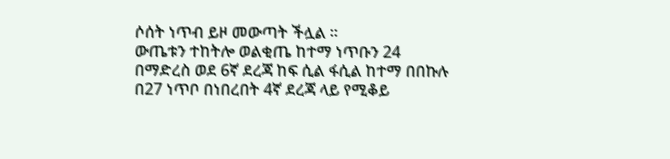ሶሰት ነጥብ ይዞ መውጣት ችሏል ።
ውጤቱን ተከትሎ ወልቂጤ ከተማ ነጥቡን 24 በማድረስ ወደ 6ኛ ደረጃ ከፍ ሲል ፋሲል ከተማ በበኩሉ በ27 ነጥቦ በነበረበት 4ኛ ደረጃ ላይ የሚቆይ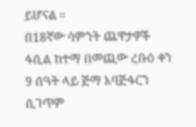ይሆናል ።
በ18ኛው ሳምንት ጨዋታዎች ፋሲል ከተማ በመጪው ረቡዕ ቀን 9 ሰዓት ላይ ጅማ አባጅፋርን ሲገጥም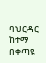ባህርዳር ከተማ በቀጣዩ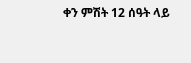ቀን ምሽት 12 ሰዓት ላይ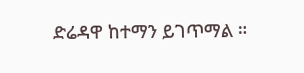ድሬዳዋ ከተማን ይገጥማል ።